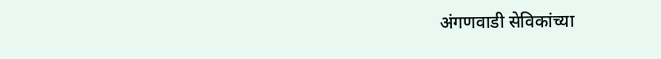अंगणवाडी सेविकांच्या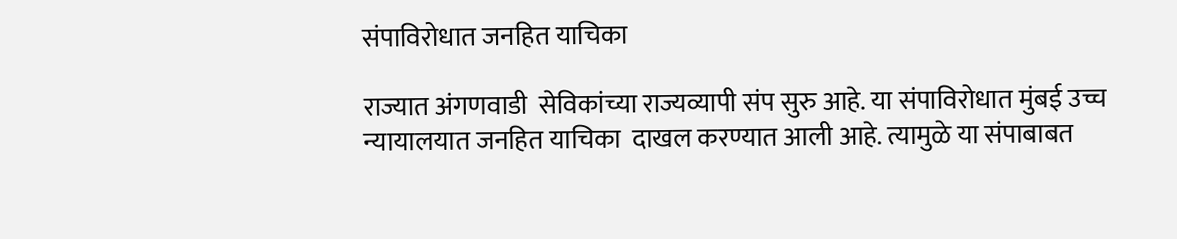संपाविरोधात जनहित याचिका

राज्यात अंगणवाडी  सेविकांच्या राज्यव्यापी संप सुरु आहे. या संपाविरोधात मुंबई उच्च न्यायालयात जनहित याचिका  दाखल करण्यात आली आहे. त्यामुळे या संपाबाबत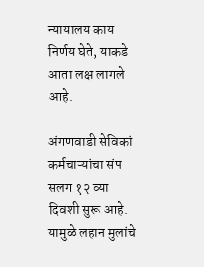न्यायालय काय निर्णय घेते, याकडे आता लक्ष लागले आहे.

अंगणवाडी सेविकां कर्मचाऱ्यांचा संप सलग १२ व्या दिवशी सुरू आहे. यामुळे लहान मुलांचे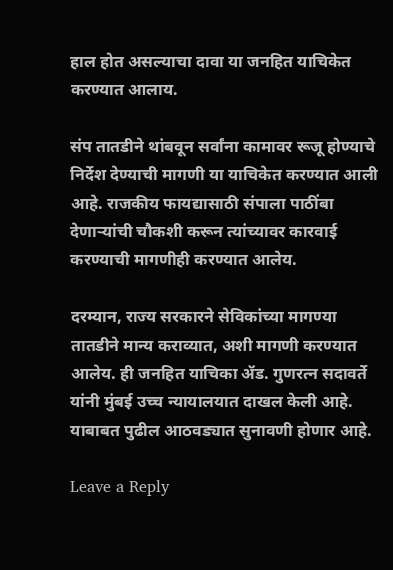हाल होत असल्याचा दावा या जनहित याचिकेत करण्यात आलाय.

संप तातडीने थांबवून सर्वांना कामावर रूजू होण्याचे निर्देश देण्याची मागणी या याचिकेत करण्यात आली आहे. राजकीय फायद्यासाठी संपाला पाठींबा देणाऱ्यांची चौकशी करून त्यांच्यावर कारवाई करण्याची मागणीही करण्यात आलेय.

दरम्यान, राज्य सरकारने सेविकांच्या मागण्या तातडीने मान्य कराव्यात, अशी मागणी करण्यात आलेय. ही जनहित याचिका ॲड. गुणरत्न सदावर्ते यांनी मुंबई उच्च न्यायालयात दाखल केली आहे. याबाबत पुढील आठवड्यात सुनावणी होणार आहे.

Leave a Reply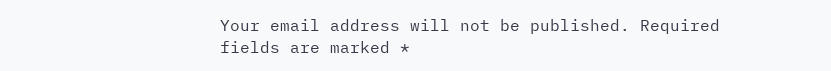Your email address will not be published. Required fields are marked *